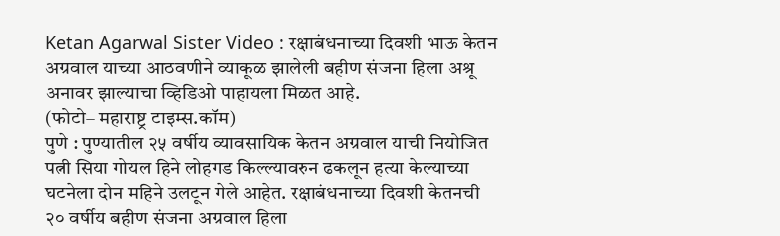Ketan Agarwal Sister Video : रक्षाबंधनाच्या दिवशी भाऊ केतन अग्रवाल याच्या आठवणीने व्याकूळ झालेली बहीण संजना हिला अश्रू अनावर झाल्याचा व्हिडिओ पाहायला मिळत आहे.
(फोटो– महाराष्ट्र टाइम्स.कॉम)
पुणे : पुण्यातील २५ वर्षीय व्यावसायिक केतन अग्रवाल याची नियोजित पत्नी सिया गोयल हिने लोहगड किल्ल्यावरुन ढकलून हत्या केल्याच्या घटनेला दोन महिने उलटून गेले आहेत. रक्षाबंधनाच्या दिवशी केतनची २० वर्षीय बहीण संजना अग्रवाल हिला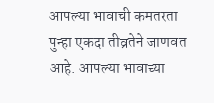आपल्या भावाची कमतरता पुन्हा एकदा तीव्रतेने जाणवत आहे. आपल्या भावाच्या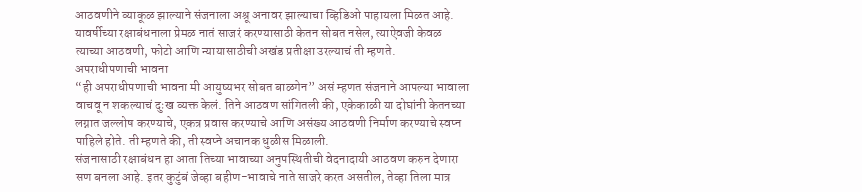आठवणीने व्याकूळ झाल्याने संजनाला अश्रू अनावर झाल्याचा व्हिडिओ पाहायला मिळत आहे. यावर्षीच्या रक्षाबंधनाला प्रेमळ नातं साजरं करण्यासाठी केतन सोबत नसेल, त्याऐवजी केवळ त्याच्या आठवणी, फोटो आणि न्यायासाठीची अखंड प्रतीक्षा उरल्याचं ती म्हणते.
अपराधीपणाची भावना
“ही अपराधीपणाची भावना मी आयुष्यभर सोबत बाळगेन” असं म्हणत संजनाने आपल्या भावाला वाचवू न शकल्याचं दुःख व्यक्त केलं. तिने आठवण सांगितली की, एकेकाळी या दोघांनी केतनच्या लग्नात जल्लोष करण्याचे, एकत्र प्रवास करण्याचे आणि असंख्य आठवणी निर्माण करण्याचे स्वप्न पाहिले होते. ती म्हणते की, ती स्वप्ने अचानक धुळीस मिळाली.
संजनासाठी रक्षाबंधन हा आता तिच्या भावाच्या अनुपस्थितीची वेदनादायी आठवण करुन देणारा सण बनला आहे. इतर कुटुंबं जेव्हा बहीण-भावाचे नाते साजरे करत असतील, तेव्हा तिला मात्र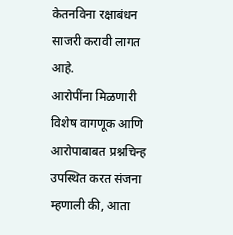केतनविना रक्षाबंधन साजरी करावी लागत आहे.
आरोपींना मिळणारी विशेष वागणूक आणि आरोपाबाबत प्रश्नचिन्ह उपस्थित करत संजना म्हणाली की, आता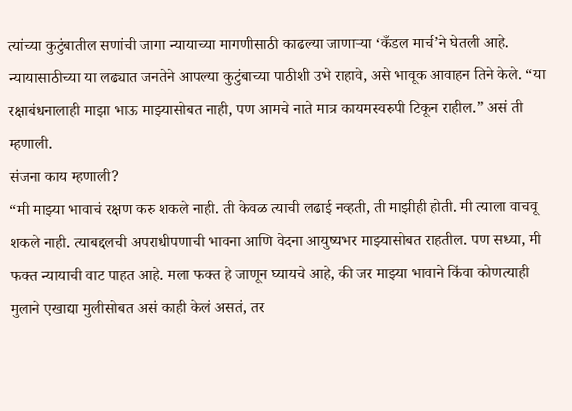त्यांच्या कुटुंबातील सणांची जागा न्यायाच्या मागणीसाठी काढल्या जाणाऱ्या ‘कँडल मार्च’ने घेतली आहे. न्यायासाठीच्या या लढ्यात जनतेने आपल्या कुटुंबाच्या पाठीशी उभे राहावे, असे भावूक आवाहन तिने केले. “या रक्षाबंधनालाही माझा भाऊ माझ्यासोबत नाही, पण आमचे नाते मात्र कायमस्वरुपी टिकून राहील.” असं ती म्हणाली.
संजना काय म्हणाली?
“मी माझ्या भावाचं रक्षण करु शकले नाही. ती केवळ त्याची लढाई नव्हती, ती माझीही होती. मी त्याला वाचवू शकले नाही. त्याबद्दलची अपराधीपणाची भावना आणि वेदना आयुष्यभर माझ्यासोबत राहतील. पण सध्या, मी फक्त न्यायाची वाट पाहत आहे. मला फक्त हे जाणून घ्यायचे आहे, की जर माझ्या भावाने किंवा कोणत्याही मुलाने एखाद्या मुलीसोबत असं काही केलं असतं, तर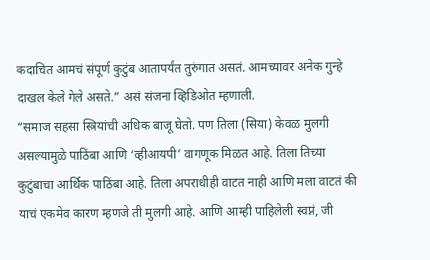कदाचित आमचं संपूर्ण कुटुंब आतापर्यंत तुरुंगात असतं. आमच्यावर अनेक गुन्हे दाखल केले गेले असते.” असं संजना व्हिडिओत म्हणाली.
“समाज सहसा स्त्रियांची अधिक बाजू घेतो. पण तिला (सिया) केवळ मुलगी असल्यामुळे पाठिंबा आणि ‘व्हीआयपी’ वागणूक मिळत आहे. तिला तिच्या कुटुंबाचा आर्थिक पाठिंबा आहे. तिला अपराधीही वाटत नाही आणि मला वाटतं की याचं एकमेव कारण म्हणजे ती मुलगी आहे. आणि आम्ही पाहिलेली स्वप्नं, जी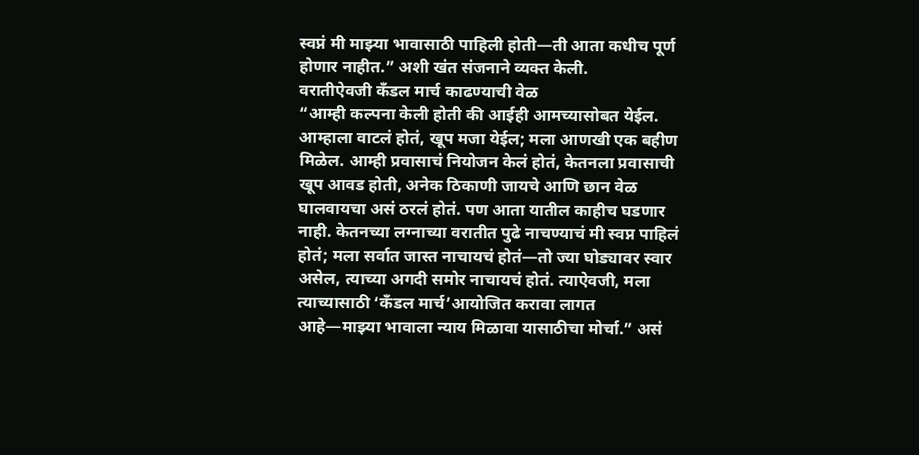स्वप्नं मी माझ्या भावासाठी पाहिली होती—ती आता कधीच पूर्ण होणार नाहीत.” अशी खंत संजनाने व्यक्त केली.
वरातीऐवजी कँडल मार्च काढण्याची वेळ
“आम्ही कल्पना केली होती की आईही आमच्यासोबत येईल. आम्हाला वाटलं होतं, खूप मजा येईल; मला आणखी एक बहीण मिळेल. आम्ही प्रवासाचं नियोजन केलं होतं, केतनला प्रवासाची खूप आवड होती, अनेक ठिकाणी जायचे आणि छान वेळ घालवायचा असं ठरलं होतं. पण आता यातील काहीच घडणार नाही. केतनच्या लग्नाच्या वरातीत पुढे नाचण्याचं मी स्वप्न पाहिलं होतं; मला सर्वात जास्त नाचायचं होतं—तो ज्या घोड्यावर स्वार असेल, त्याच्या अगदी समोर नाचायचं होतं. त्याऐवजी, मला त्याच्यासाठी ‘कँडल मार्च’आयोजित करावा लागत आहे—माझ्या भावाला न्याय मिळावा यासाठीचा मोर्चा.” असं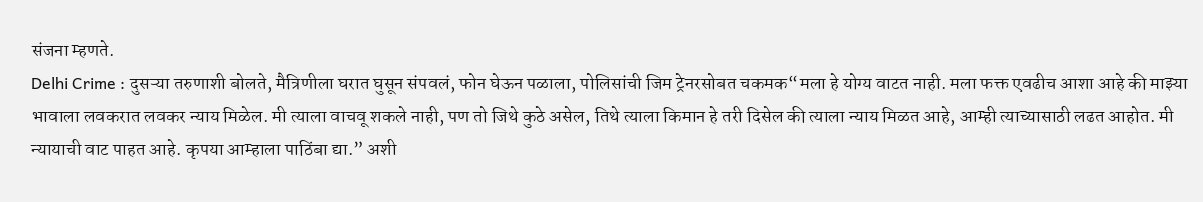संजना म्हणते.
Delhi Crime : दुसऱ्या तरुणाशी बोलते, मैत्रिणीला घरात घुसून संपवलं, फोन घेऊन पळाला, पोलिसांची जिम ट्रेनरसोबत चकमक“मला हे योग्य वाटत नाही. मला फक्त एवढीच आशा आहे की माझ्या भावाला लवकरात लवकर न्याय मिळेल. मी त्याला वाचवू शकले नाही, पण तो जिथे कुठे असेल, तिथे त्याला किमान हे तरी दिसेल की त्याला न्याय मिळत आहे, आम्ही त्याच्यासाठी लढत आहोत. मी न्यायाची वाट पाहत आहे. कृपया आम्हाला पाठिंबा द्या.” अशी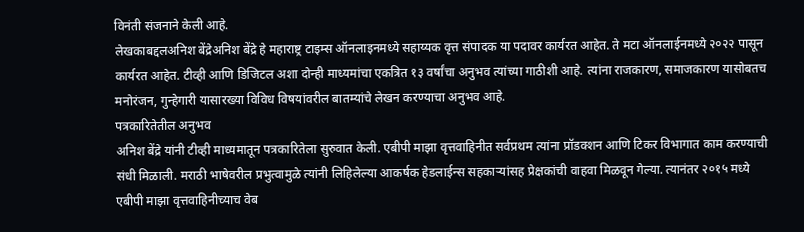विनंती संजनाने केली आहे.
लेखकाबद्दलअनिश बेंद्रेअनिश बेंद्रे हे महाराष्ट्र टाइम्स ऑनलाइनमध्ये सहाय्यक वृत्त संपादक या पदावर कार्यरत आहेत. ते मटा ऑनलाईनमध्ये २०२२ पासून कार्यरत आहेत. टीव्ही आणि डिजिटल अशा दोन्ही माध्यमांचा एकत्रित १३ वर्षांचा अनुभव त्यांच्या गाठीशी आहे. त्यांना राजकारण, समाजकारण यासोबतच मनोरंजन, गुन्हेगारी यासारख्या विविध विषयांवरील बातम्यांचे लेखन करण्याचा अनुभव आहे.
पत्रकारितेतील अनुभव
अनिश बेंद्रे यांनी टीव्ही माध्यमातून पत्रकारितेला सुरुवात केली. एबीपी माझा वृत्तवाहिनीत सर्वप्रथम त्यांना प्रॉडक्शन आणि टिकर विभागात काम करण्याची संधी मिळाली. मराठी भाषेवरील प्रभुत्वामुळे त्यांनी लिहिलेल्या आकर्षक हेडलाईन्स सहकाऱ्यांसह प्रेक्षकांची वाहवा मिळवून गेल्या. त्यानंतर २०१५ मध्ये एबीपी माझा वृत्तवाहिनीच्याच वेब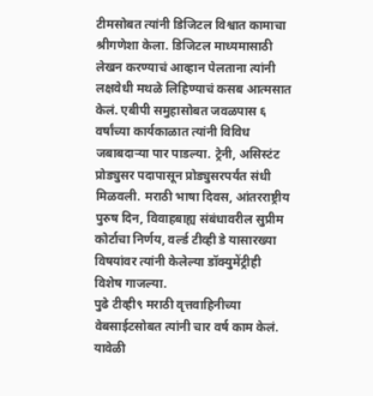टीमसोबत त्यांनी डिजिटल विश्वात कामाचा श्रीगणेशा केला. डिजिटल माध्यमासाठी लेखन करण्याचं आव्हान पेलताना त्यांनी लक्षवेधी मथळे लिहिण्याचं कसब आत्मसात केलं. एबीपी समुहासोबत जवळपास ६ वर्षांच्या कार्यकाळात त्यांनी विविध जबाबदाऱ्या पार पाडल्या. ट्रेनी, असिस्टंट प्रोड्युसर पदापासून प्रोड्युसरपर्यंत संधी मिळवली. मराठी भाषा दिवस, आंतरराष्ट्रीय पुरुष दिन, विवाहबाह्य संबंधावरील सुप्रीम कोर्टाचा निर्णय, वर्ल्ड टीव्ही डे यासारख्या विषयांवर त्यांनी केलेल्या डॉक्युमेंट्रीही विशेष गाजल्या.
पुढे टीव्ही९ मराठी वृत्तवाहिनीच्या वेबसाईटसोबत त्यांनी चार वर्ष काम केलं. यावेळी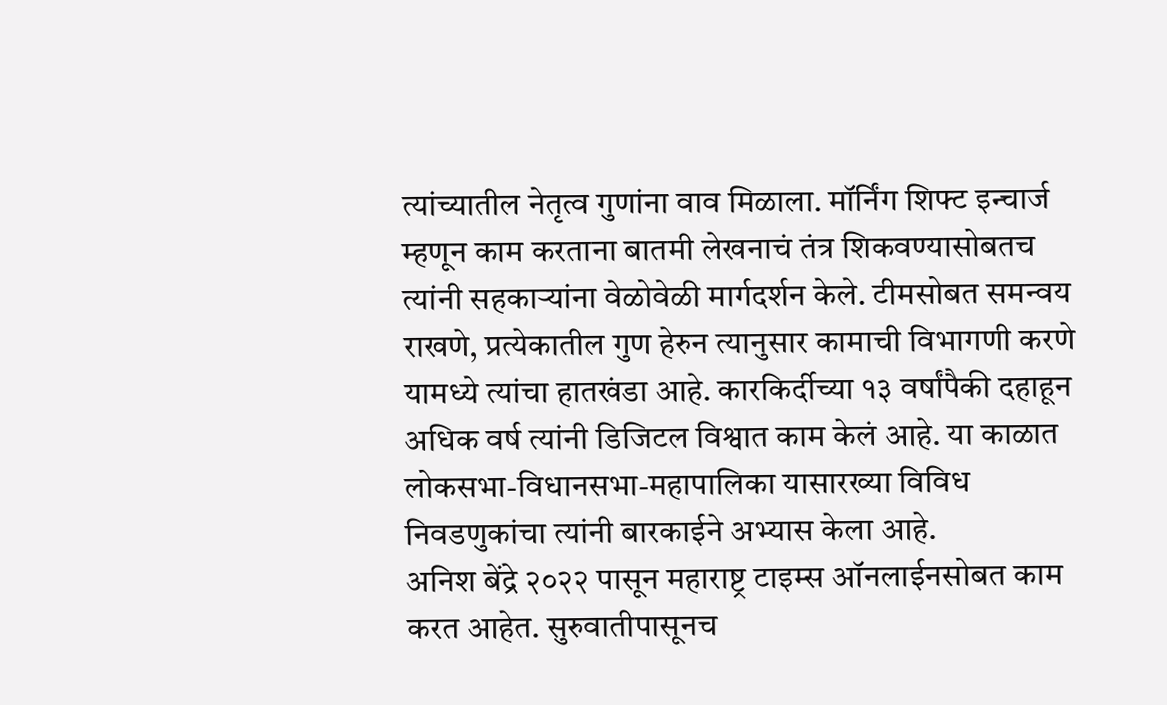त्यांच्यातील नेतृत्व गुणांना वाव मिळाला. मॉर्निंग शिफ्ट इन्चार्ज म्हणून काम करताना बातमी लेखनाचं तंत्र शिकवण्यासोबतच त्यांनी सहकाऱ्यांना वेळोवेळी मार्गदर्शन केले. टीमसोबत समन्वय राखणे, प्रत्येकातील गुण हेरुन त्यानुसार कामाची विभागणी करणे यामध्ये त्यांचा हातखंडा आहे. कारकिर्दीच्या १३ वर्षांपैकी दहाहून अधिक वर्ष त्यांनी डिजिटल विश्वात काम केलं आहे. या काळात लोकसभा-विधानसभा-महापालिका यासारख्या विविध निवडणुकांचा त्यांनी बारकाईने अभ्यास केला आहे.
अनिश बेंद्रे २०२२ पासून महाराष्ट्र टाइम्स ऑनलाईनसोबत काम करत आहेत. सुरुवातीपासूनच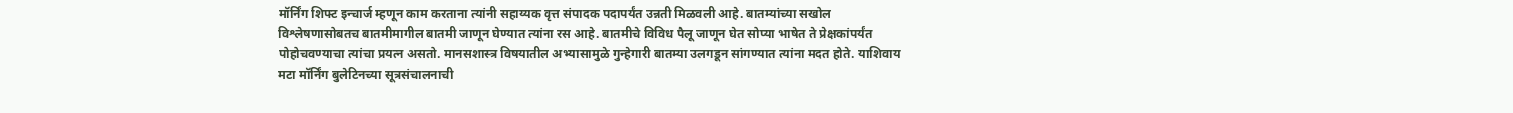मॉर्निंग शिफ्ट इन्चार्ज म्हणून काम करताना त्यांनी सहाय्यक वृत्त संपादक पदापर्यंत उन्नती मिळवली आहे. बातम्यांच्या सखोल विश्लेषणासोबतच बातमीमागील बातमी जाणून घेण्यात त्यांना रस आहे. बातमीचे विविध पैलू जाणून घेत सोप्या भाषेत ते प्रेक्षकांपर्यंत पोहोचवण्याचा त्यांचा प्रयत्न असतो. मानसशास्त्र विषयातील अभ्यासामुळे गुन्हेगारी बातम्या उलगडून सांगण्यात त्यांना मदत होते. याशिवाय मटा मॉर्निंग बुलेटिनच्या सूत्रसंचालनाची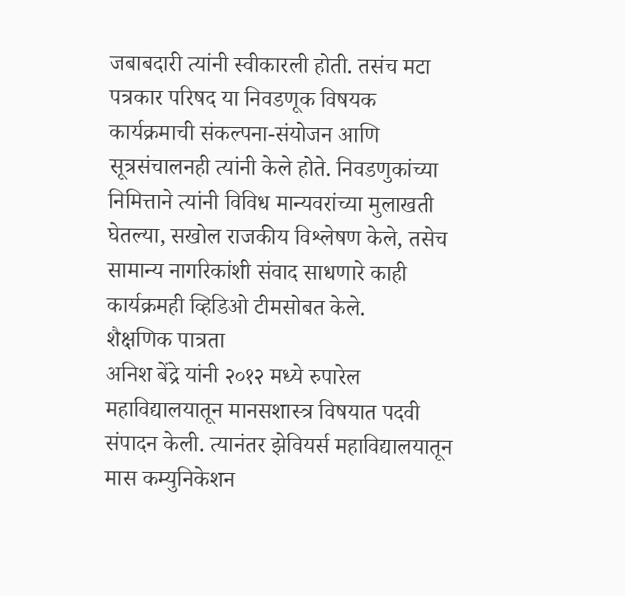जबाबदारी त्यांनी स्वीकारली होती. तसंच मटा पत्रकार परिषद या निवडणूक विषयक कार्यक्रमाची संकल्पना-संयोजन आणि सूत्रसंचालनही त्यांनी केले होते. निवडणुकांच्या निमित्ताने त्यांनी विविध मान्यवरांच्या मुलाखती घेतल्या, सखोल राजकीय विश्लेषण केले, तसेच सामान्य नागरिकांशी संवाद साधणारे काही कार्यक्रमही व्हिडिओ टीमसोबत केले.
शैक्षणिक पात्रता
अनिश बेंद्रे यांनी २०१२ मध्ये रुपारेल महाविद्यालयातून मानसशास्त्र विषयात पदवी संपादन केली. त्यानंतर झेवियर्स महाविद्यालयातून मास कम्युनिकेशन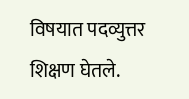विषयात पदव्युत्तर शिक्षण घेतले.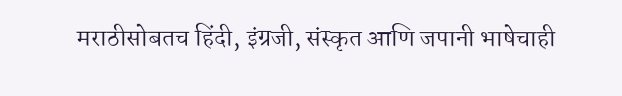मराठीसोबतच हिंदी, इंग्रजी, संस्कृत आणि जपानी भाषेचाही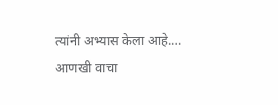त्यांनी अभ्यास केला आहे.… आणखी वाचा